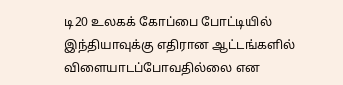டி20 உலகக் கோப்பை போட்டியில் இந்தியாவுக்கு எதிரான ஆட்டங்களில் விளையாடப்போவதில்லை என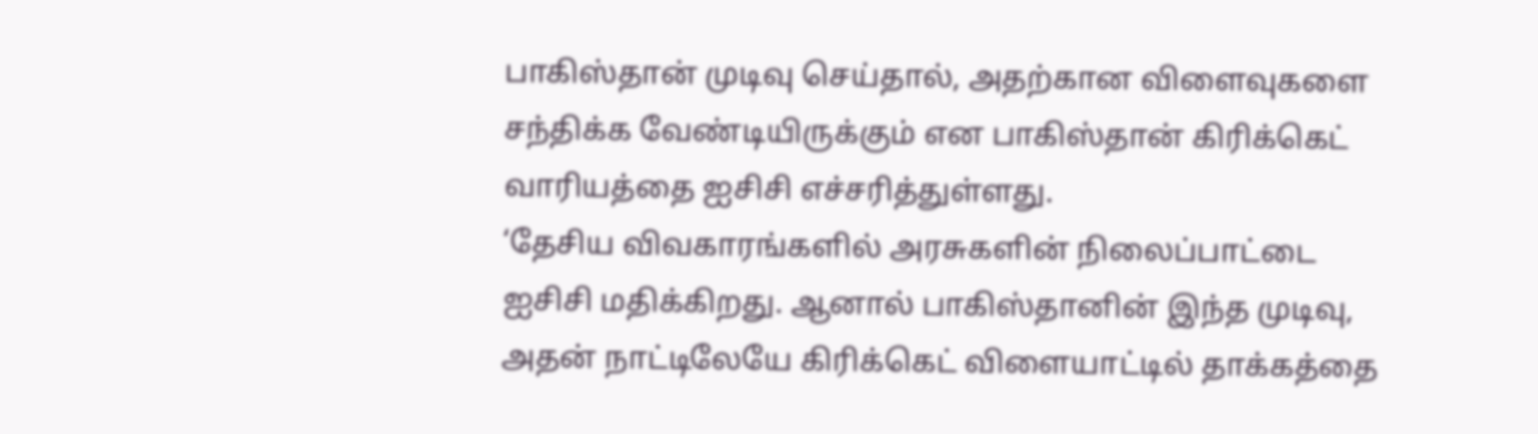பாகிஸ்தான் முடிவு செய்தால், அதற்கான விளைவுகளை சந்திக்க வேண்டியிருக்கும் என பாகிஸ்தான் கிரிக்கெட் வாரியத்தை ஐசிசி எச்சரித்துள்ளது.
‘தேசிய விவகாரங்களில் அரசுகளின் நிலைப்பாட்டை ஐசிசி மதிக்கிறது. ஆனால் பாகிஸ்தானின் இந்த முடிவு, அதன் நாட்டிலேயே கிரிக்கெட் விளையாட்டில் தாக்கத்தை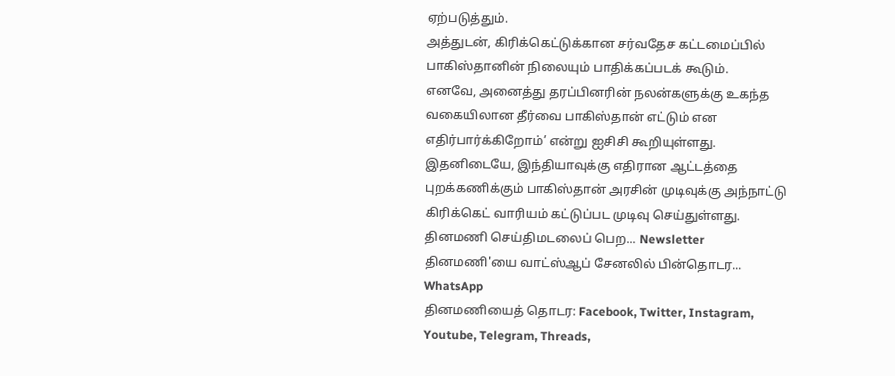ஏற்படுத்தும்.
அத்துடன், கிரிக்கெட்டுக்கான சர்வதேச கட்டமைப்பில் பாகிஸ்தானின் நிலையும் பாதிக்கப்படக் கூடும்.
எனவே, அனைத்து தரப்பினரின் நலன்களுக்கு உகந்த வகையிலான தீர்வை பாகிஸ்தான் எட்டும் என எதிர்பார்க்கிறோம்’ என்று ஐசிசி கூறியுள்ளது.
இதனிடையே, இந்தியாவுக்கு எதிரான ஆட்டத்தை புறக்கணிக்கும் பாகிஸ்தான் அரசின் முடிவுக்கு அந்நாட்டு கிரிக்கெட் வாரியம் கட்டுப்பட முடிவு செய்துள்ளது.
தினமணி செய்திமடலைப் பெற... Newsletter
தினமணி'யை வாட்ஸ்ஆப் சேனலில் பின்தொடர... WhatsApp
தினமணியைத் தொடர: Facebook, Twitter, Instagram, Youtube, Telegram, Threads,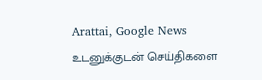Arattai, Google News
உடனுக்குடன் செய்திகளை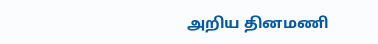அறிய தினமணி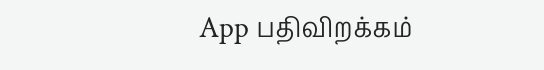App பதிவிறக்கம்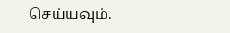செய்யவும்.